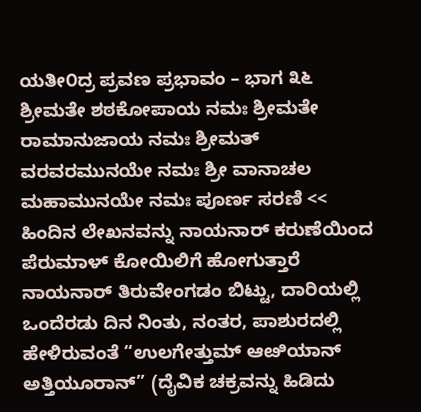ಯತೀ೦ದ್ರ ಪ್ರವಣ ಪ್ರಭಾವಂ – ಭಾಗ ೩೬
ಶ್ರೀಮತೇ ಶಠಕೋಪಾಯ ನಮಃ ಶ್ರೀಮತೇ ರಾಮಾನುಜಾಯ ನಮಃ ಶ್ರೀಮತ್ ವರವರಮುನಯೇ ನಮಃ ಶ್ರೀ ವಾನಾಚಲ ಮಹಾಮುನಯೇ ನಮಃ ಪೂರ್ಣ ಸರಣಿ << ಹಿಂದಿನ ಲೇಖನವನ್ನು ನಾಯನಾರ್ ಕರುಣೆಯಿಂದ ಪೆರುಮಾಳ್ ಕೋಯಿಲಿಗೆ ಹೋಗುತ್ತಾರೆ ನಾಯನಾರ್ ತಿರುವೇಂಗಡಂ ಬಿಟ್ಟು, ದಾರಿಯಲ್ಲಿ ಒಂದೆರಡು ದಿನ ನಿಂತು, ನಂತರ, ಪಾಶುರದಲ್ಲಿ ಹೇಳಿರುವಂತೆ “ಉಲಗೇತ್ತುಮ್ ಆೞಿಯಾನ್ ಅತ್ತಿಯೂರಾನ್” (ದೈವಿಕ ಚಕ್ರವನ್ನು ಹಿಡಿದು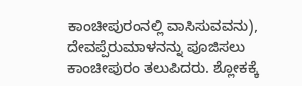ಕಾಂಚೀಪುರಂನಲ್ಲಿ ವಾಸಿಸುವವನು), ದೇವಪ್ಪೆರುಮಾಳನನ್ನು ಪೂಜಿಸಲು ಕಾಂಚೀಪುರಂ ತಲುಪಿದರು. ಶ್ಲೋಕಕ್ಕೆ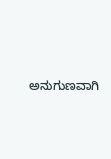ಅನುಗುಣವಾಗಿ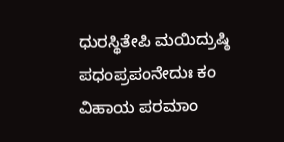ಧುರಸ್ಥಿತೇಪಿ ಮಯಿದ್ರುಷ್ಠಿ ಪಧಂಪ್ರಪಂನೇದುಃ ಕಂ ವಿಹಾಯ ಪರಮಾಂ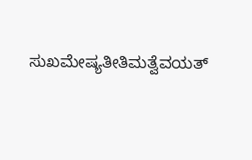ಸುಖಮೇಷ್ಯತೀತಿಮತ್ವೆವಯತ್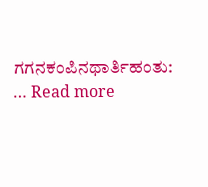ಗಗನಕಂಪಿನಥಾರ್ತಿಹಂತು: … Read more